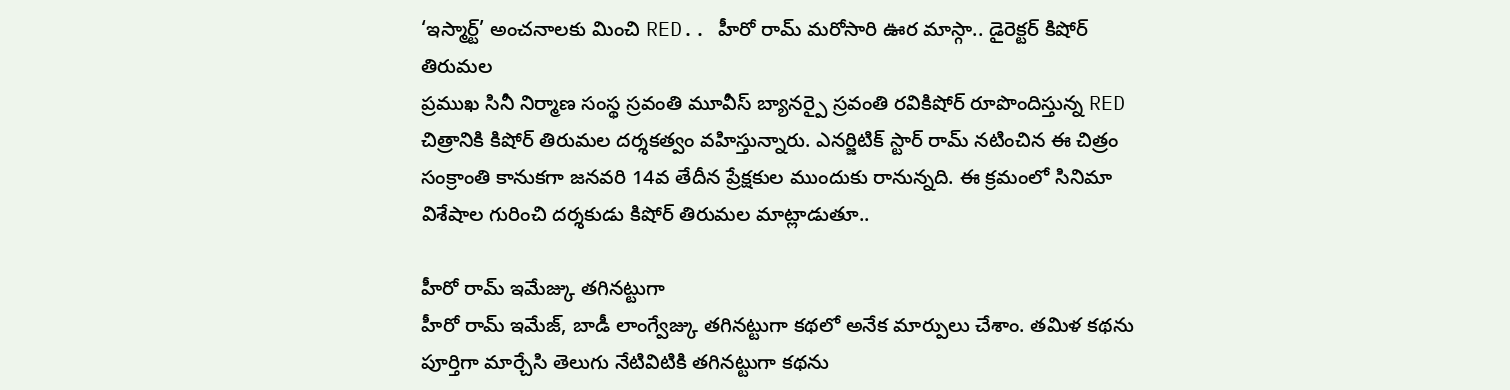‘ఇస్మార్ట్’ అంచనాలకు మించి RED.. హీరో రామ్ మరోసారి ఊర మాస్గా.. డైరెక్టర్ కిషోర్ తిరుమల
ప్రముఖ సినీ నిర్మాణ సంస్థ స్రవంతి మూవీస్ బ్యానర్పై స్రవంతి రవికిషోర్ రూపొందిస్తున్న RED చిత్రానికి కిషోర్ తిరుమల దర్శకత్వం వహిస్తున్నారు. ఎనర్జిటిక్ స్టార్ రామ్ నటించిన ఈ చిత్రం సంక్రాంతి కానుకగా జనవరి 14వ తేదీన ప్రేక్షకుల ముందుకు రానున్నది. ఈ క్రమంలో సినిమా విశేషాల గురించి దర్శకుడు కిషోర్ తిరుమల మాట్లాడుతూ..

హీరో రామ్ ఇమేజ్కు తగినట్టుగా
హీరో రామ్ ఇమేజ్, బాడీ లాంగ్వేజ్కు తగినట్టుగా కథలో అనేక మార్పులు చేశాం. తమిళ కథను పూర్తిగా మార్చేసి తెలుగు నేటివిటికి తగినట్టుగా కథను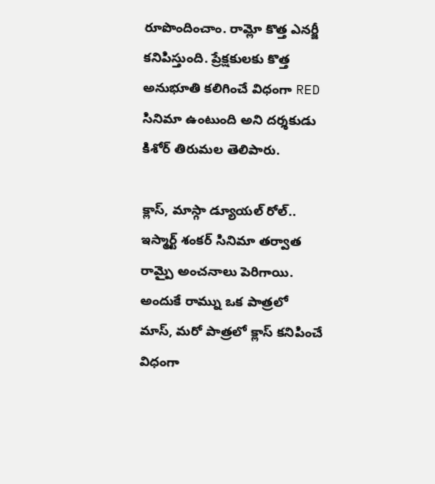రూపొందించాం. రామ్లో కొత్త ఎనర్జీ కనిపిస్తుంది. ప్రేక్షకులకు కొత్త అనుభూతి కలిగించే విధంగా RED సినిమా ఉంటుంది అని దర్శకుడు కిశోర్ తిరుమల తెలిపారు.

క్లాస్, మాస్గా డ్యూయల్ రోల్..
ఇస్మార్ట్ శంకర్ సినిమా తర్వాత రామ్పై అంచనాలు పెరిగాయి. అందుకే రామ్ను ఒక పాత్రలో మాస్, మరో పాత్రలో క్లాస్ కనిపించే విధంగా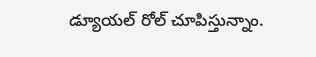డ్యూయల్ రోల్ చూపిస్తున్నాం.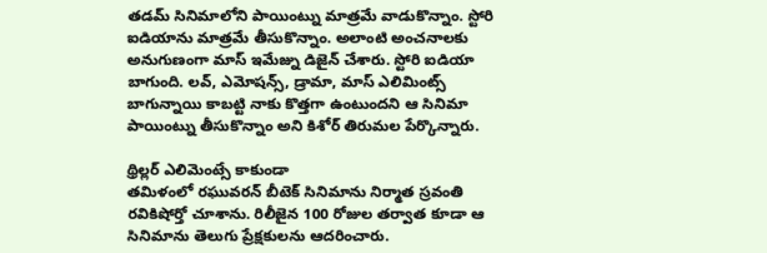తడమ్ సినిమాలోని పాయింట్ను మాత్రమే వాడుకొన్నాం. స్టోరి ఐడియాను మాత్రమే తీసుకొన్నాం. అలాంటి అంచనాలకు అనుగుణంగా మాస్ ఇమేజ్ను డిజైన్ చేశారు. స్టోరి ఐడియా బాగుంది. లవ్, ఎమోషన్స్, డ్రామా, మాస్ ఎలిమింట్స్ బాగున్నాయి కాబట్టి నాకు కొత్తగా ఉంటుందని ఆ సినిమా పాయింట్ను తీసుకొన్నాం అని కిశోర్ తిరుమల పేర్కొన్నారు.

థ్రిల్లర్ ఎలిమెంట్సే కాకుండా
తమిళంలో రఘువరన్ బీటెక్ సినిమాను నిర్మాత స్రవంతి రవికిషోర్తో చూశాను. రిలీజైన 100 రోజుల తర్వాత కూడా ఆ సినిమాను తెలుగు ప్రేక్షకులను ఆదరించారు.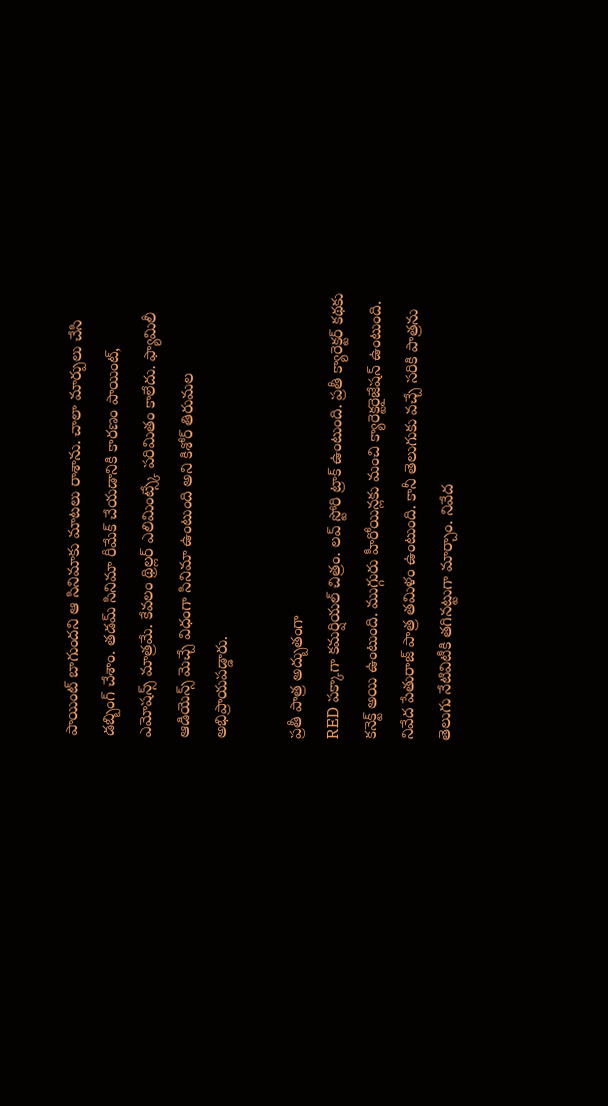పాయింట్ బాగుందని ఆ సినిమాకు మాటలు రాశాను. చాలా మార్పులు చేసి డబ్బింగ్ చేశాం. తడమ్ సినిమా రీమేక్ చేయడానికి కారణం పాయింట్, ఎమోషన్స్ మాత్రమే. కేవలం థ్రిల్లర్ ఎలిమింట్స్కే పరిమితం కాలేదు. ఫ్యామిలీ ఆడియెన్స్ మెచ్చే విధంగా సినిమా ఉంటుంది అని కిశోర్ తిరుమల అభిప్రాయపడ్డారు.

ప్రతీ పాత్ర అద్బుతంగా
RED పక్కాగా కమర్షియల్ చిత్రం. లవ్ స్టోరి ట్రాక్ ఉంటుంది. ప్రతీ క్యారెక్టర్ కథకు కనెక్ట్ అయి ఉంటుంది. ముగ్గురు హీరోయిన్లకు మంచి క్యారెక్టరైజేషన్ ఉంటుంది. నివేద పేతురాజ్ పాత్ర తమిళం ఉంటుంది. కానీ తెలుగుకు వచ్చే సరికి పాత్రను తెలుగు నేటివిటీకి తగినట్టుగా మార్చాం. నివేద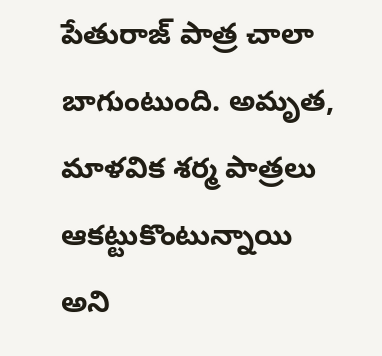పేతురాజ్ పాత్ర చాలా బాగుంటుంది. అమృత, మాళవిక శర్మ పాత్రలు ఆకట్టుకొంటున్నాయి అని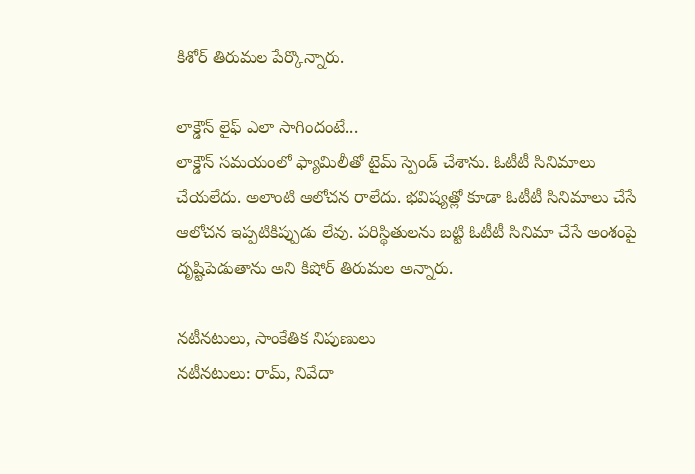కిశోర్ తిరుమల పేర్కొన్నారు.

లాక్డౌన్ లైఫ్ ఎలా సాగిందంటే...
లాక్డౌన్ సమయంలో ఫ్యామిలీతో టైమ్ స్పెండ్ చేశాను. ఓటీటీ సినిమాలు చేయలేదు. అలాంటి ఆలోచన రాలేదు. భవిష్యత్లో కూడా ఓటీటీ సినిమాలు చేసే ఆలోచన ఇప్పటికిప్పుడు లేవు. పరిస్థితులను బట్టి ఓటీటీ సినిమా చేసే అంశంపై దృష్టిపెడుతాను అని కిషోర్ తిరుమల అన్నారు.

నటీనటులు, సాంకేతిక నిపుణులు
నటీనటులు: రామ్, నివేదా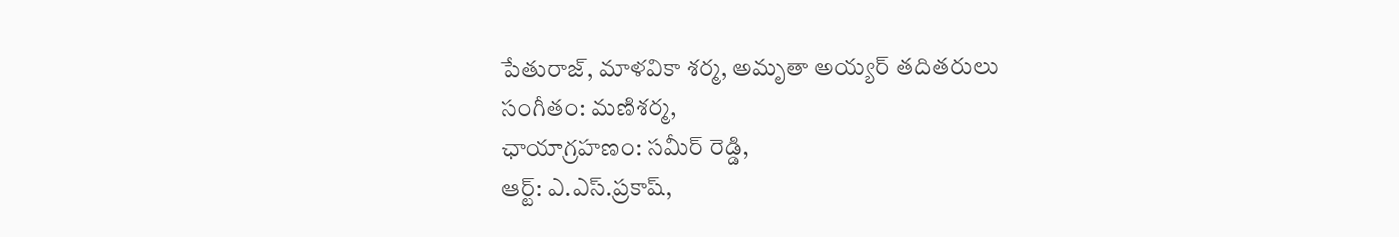పేతురాజ్, మాళవికా శర్మ, అమృతా అయ్యర్ తదితరులు
సంగీతం: మణిశర్మ,
ఛాయాగ్రహణం: సమీర్ రెడ్డి,
ఆర్ట్: ఎ.ఎస్.ప్రకాష్,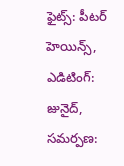ఫైట్స్: పీటర్ హెయిన్స్,
ఎడిటింగ్: జునైద్,
సమర్పణ: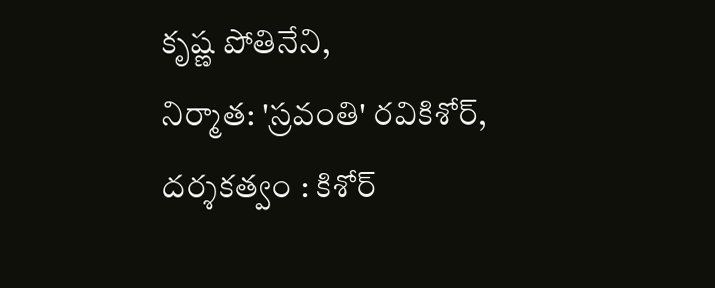కృష్ణ పోతినేని,
నిర్మాత: 'స్రవంతి' రవికిశోర్,
దర్శకత్వం : కిశోర్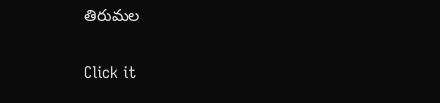తిరుమల


Click it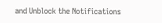and Unblock the Notifications